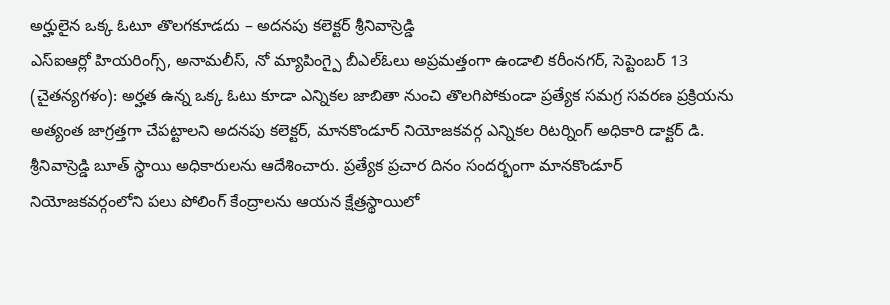అర్హులైన ఒక్క ఓటూ తొలగకూడదు – అదనపు కలెక్టర్ శ్రీనివాస్రెడ్డి
ఎస్ఐఆర్లో హియరింగ్స్, అనామలీస్, నో మ్యాపింగ్పై బీఎల్ఓలు అప్రమత్తంగా ఉండాలి కరీంనగర్, సెప్టెంబర్ 13 (చైతన్యగళం): అర్హత ఉన్న ఒక్క ఓటు కూడా ఎన్నికల జాబితా నుంచి తొలగిపోకుండా ప్రత్యేక సమగ్ర సవరణ ప్రక్రియను అత్యంత జాగ్రత్తగా చేపట్టాలని అదనపు కలెక్టర్, మానకొండూర్ నియోజకవర్గ ఎన్నికల రిటర్నింగ్ అధికారి డాక్టర్ డి. శ్రీనివాస్రెడ్డి బూత్ స్థాయి అధికారులను ఆదేశించారు. ప్రత్యేక ప్రచార దినం సందర్భంగా మానకొండూర్ నియోజకవర్గంలోని పలు పోలింగ్ కేంద్రాలను ఆయన క్షేత్రస్థాయిలో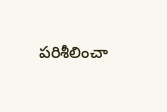పరిశీలించా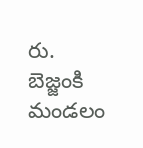రు. బెజ్జంకి మండలం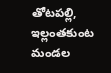తోటపల్లి, ఇల్లంతకుంట మండల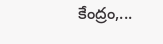కేంద్రం,...